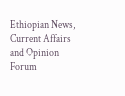Ethiopian News, Current Affairs and Opinion Forum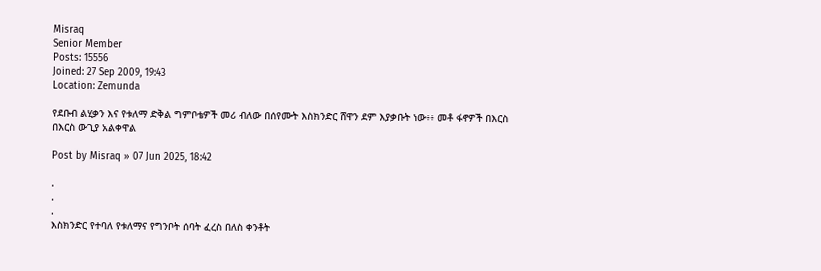Misraq
Senior Member
Posts: 15556
Joined: 27 Sep 2009, 19:43
Location: Zemunda

የደቡብ ልሂቃን እና የቱለማ ድቅል ግምቦቴዎች መሪ ብለው በሰየሙት እስክንድር ሸዋን ደም እያቃቡት ነው፥፥ መቶ ፋኖዎች በእርስ በእርስ ውጊያ አልቀዋል

Post by Misraq » 07 Jun 2025, 18:42

.
.
.
እስክንድር የተባለ የቱለማና የግንቦት ሰባት ፈረስ በለስ ቀንቶት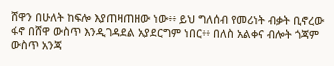ሸዋን በሁለት ከፍሎ እያጠዛጠዘው ነው፥፥ ይህ ግለሰብ የመሪነት ብቃት ቢኖረው ፋኖ በሸዋ ውስጥ እንዲገዳደል አያደርግም ነበር፥፥ በለስ አልቀና ብሎት ጎጃም ውስጥ አንጃ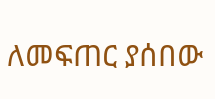ለመፍጠር ያሰበው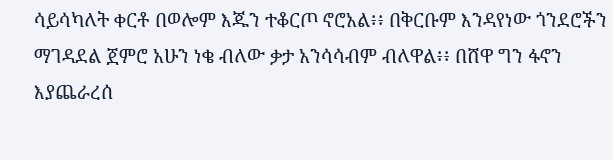ሳይሳካለት ቀርቶ በወሎም እጁን ተቆርጦ ኖሮአል፥፥ በቅርቡም እንዳየነው ጎንደሮችን ማገዳደል ጀምሮ አሁን ነቄ ብለው ቃታ አንሳሳብም ብለዋል፥፥ በሸዋ ግን ፋኖን እያጨራረሰ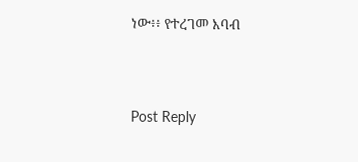ነው፥፥ የተረገመ እባብ




Post Reply